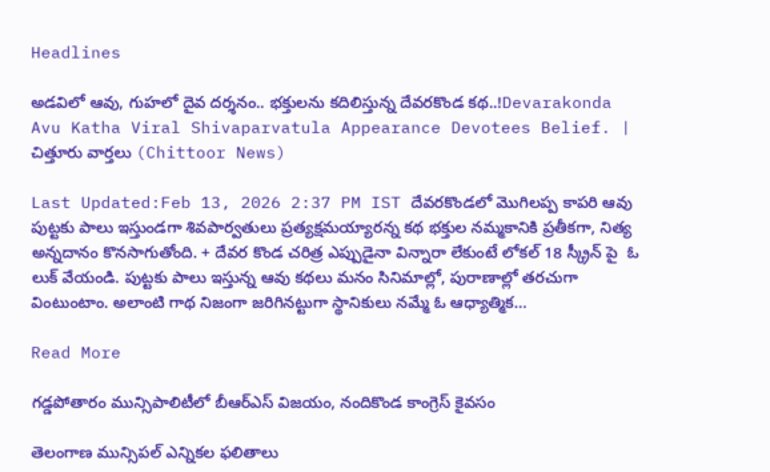Headlines

అడవిలో ఆవు, గుహలో దైవ దర్శనం.. భక్తులను కదిలిస్తున్న దేవరకొండ కథ..!Devarakonda Avu Katha Viral Shivaparvatula Appearance Devotees Belief. | చిత్తూరు వార్తలు (Chittoor News)

Last Updated:Feb 13, 2026 2:37 PM IST దేవరకొండలో మొగిలప్ప కాపరి ఆవు పుట్టకు పాలు ఇస్తుండగా శివపార్వతులు ప్రత్యక్షమయ్యారన్న కథ భక్తుల నమ్మకానికి ప్రతీకగా, నిత్య అన్నదానం కొనసాగుతోంది. + దేవర కొండ చరిత్ర ఎప్పుడైనా విన్నారా లేకుంటే లోకల్ 18 స్క్రీన్ పై  ఓ లుక్ వేయండి. పుట్టకు పాలు ఇస్తున్న ఆవు కథలు మనం సినిమాల్లో, పురాణాల్లో తరచుగా వింటుంటాం. అలాంటి గాథ నిజంగా జరిగినట్టుగా స్థానికులు నమ్మే ఓ ఆధ్యాత్మిక…

Read More

గడ్డపోతారం మున్సిపాలిటీలో బీఆర్ఎస్ విజయం, నందికొండ కాంగ్రెస్ కైవసం

తెలంగాణ మున్సిపల్ ఎన్నికల ఫలితాలు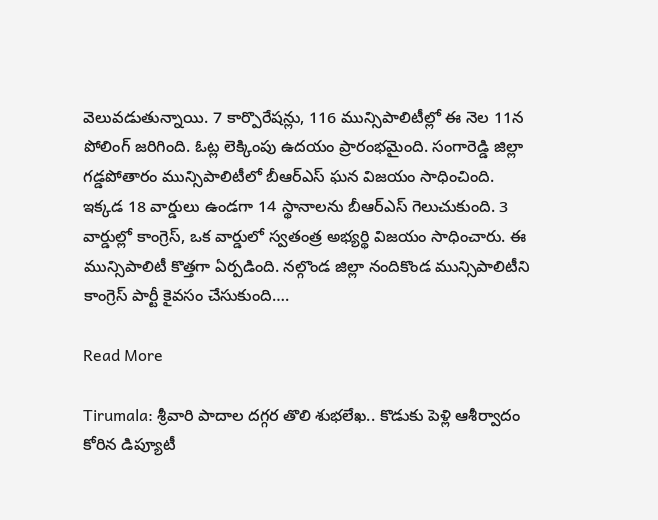వెలువడుతున్నాయి. 7 కార్పొరేషన్లు, 116 మున్సిపాలిటీల్లో ఈ నెల 11న పోలింగ్ జరిగింది. ఓట్ల లెక్కింపు ఉదయం ప్రారంభమైంది. సంగారెడ్డి జిల్లా గడ్డపోతారం మున్సిపాలిటీలో బీఆర్ఎస్ ఘన విజయం సాధించింది. ఇక్కడ 18 వార్డులు ఉండగా 14 స్థానాలను బీఆర్ఎస్ గెలుచుకుంది. 3 వార్డుల్లో కాంగ్రెస్, ఒక వార్డులో స్వతంత్ర అభ్యర్థి విజయం సాధించారు. ఈ మున్సిపాలిటీ కొత్తగా ఏర్పడింది. నల్గొండ జిల్లా నందికొండ మున్సిపాలిటీని కాంగ్రెస్ పార్టీ కైవసం చేసుకుంది….

Read More

Tirumala: శ్రీవారి పాదాల దగ్గర తొలి శుభలేఖ.. కొడుకు పెళ్లి ఆశీర్వాదం కోరిన డిప్యూటీ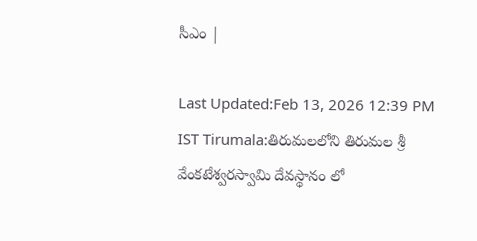సీఎం |

Last Updated:Feb 13, 2026 12:39 PM IST Tirumala:తిరుమలలోని తిరుమల శ్రీ వేంకటేశ్వరస్వామి దేవస్థానం లో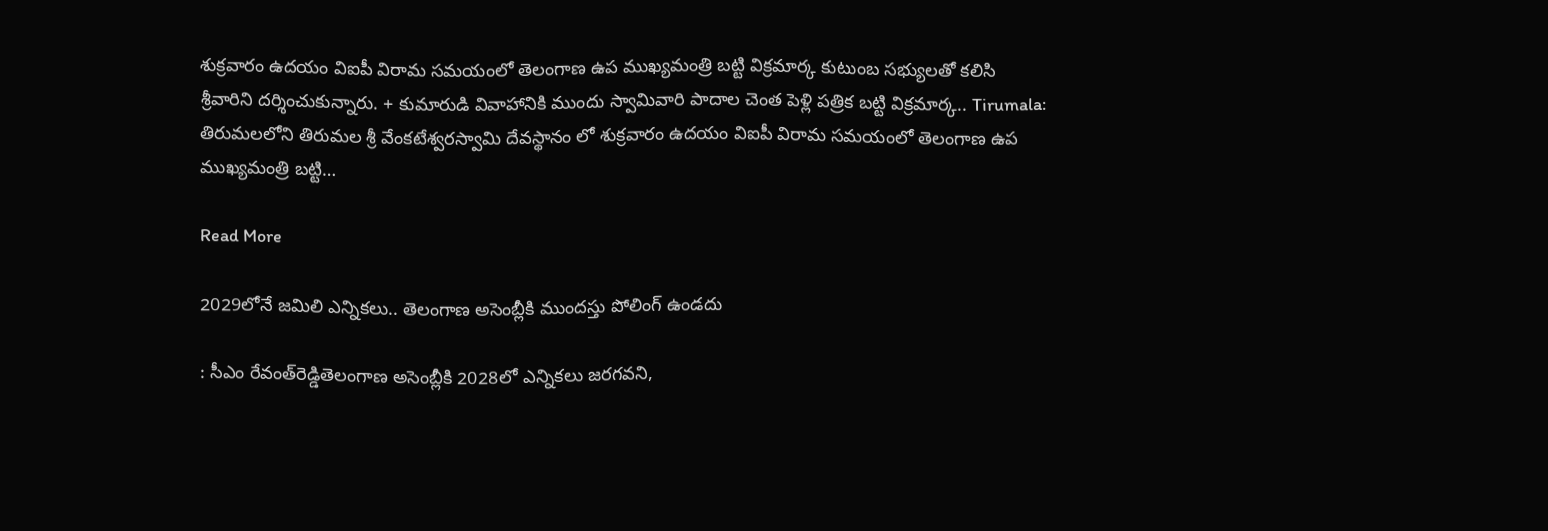శుక్రవారం ఉదయం విఐపీ విరామ సమయంలో తెలంగాణ ఉప ముఖ్యమంత్రి బట్టి విక్రమార్క కుటుంబ సభ్యులతో కలిసి శ్రీవారిని దర్శించుకున్నారు. + కుమారుడి వివాహానికి ముందు స్వామివారి పాదాల చెంత పెళ్లి పత్రిక బట్టి విక్రమార్క.. Tirumala: తిరుమలలోని తిరుమల శ్రీ వేంకటేశ్వరస్వామి దేవస్థానం లో శుక్రవారం ఉదయం విఐపీ విరామ సమయంలో తెలంగాణ ఉప ముఖ్యమంత్రి బట్టి…

Read More

2029లోనే జమిలి ఎన్నికలు.. తెలంగాణ అసెంబ్లీకి ముందస్తు పోలింగ్ ఉండదు

: సీఎం రేవంత్‌రెడ్డితెలంగాణ అసెంబ్లీకి 2028లో ఎన్నికలు జరగవని,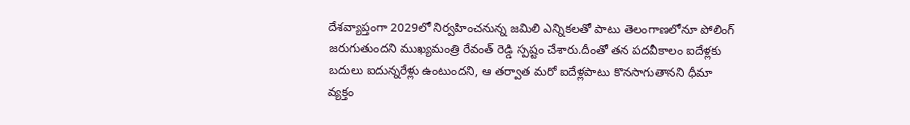దేశవ్యాప్తంగా 2029లో నిర్వహించనున్న జమిలి ఎన్నికలతో పాటు తెలంగాణలోనూ పోలింగ్ జరుగుతుందని ముఖ్యమంత్రి రేవంత్‌ రెడ్డి స్పష్టం చేశారు.దీంతో తన పదవీకాలం ఐదేళ్లకు బదులు ఐదున్నరేళ్లు ఉంటుందని, ఆ తర్వాత మరో ఐదేళ్లపాటు కొనసాగుతానని ధీమా వ్యక్తం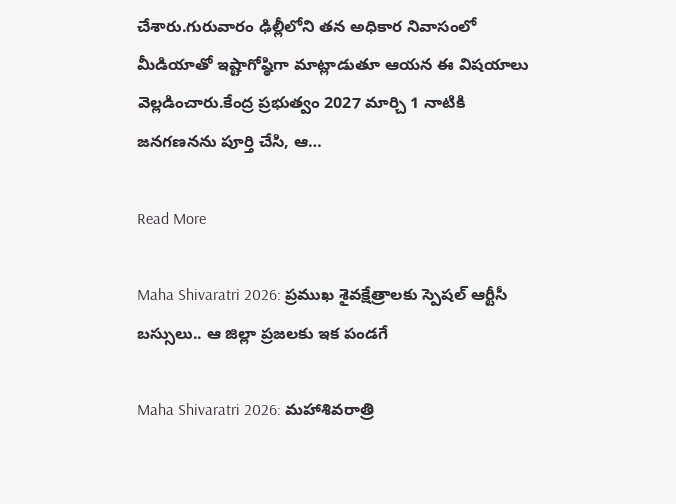చేశారు.గురువారం ఢిల్లీలోని తన అధికార నివాసంలో మీడియాతో ఇష్టాగోష్ఠిగా మాట్లాడుతూ ఆయన ఈ విషయాలు వెల్లడించారు.కేంద్ర ప్రభుత్వం 2027 మార్చి 1 నాటికి జనగణనను పూర్తి చేసి, ఆ…

Read More

Maha Shivaratri 2026: ప్రముఖ శైవక్షేత్రాలకు స్పెషల్ ఆర్టీసీ బస్సులు.. ఆ జిల్లా ప్రజలకు ఇక పండగే

Maha Shivaratri 2026: మహాశివరాత్రి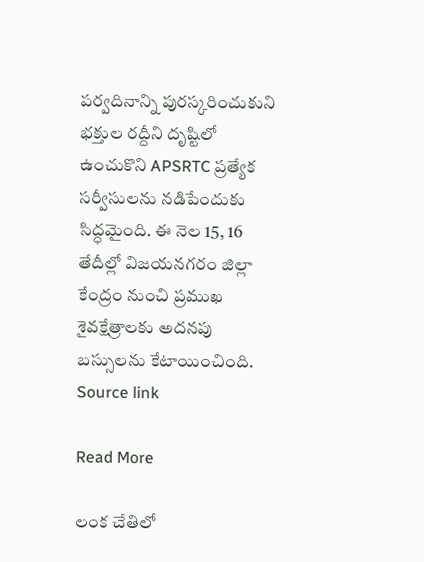పర్వదినాన్ని పురస్కరించుకుని భక్తుల రద్దీని దృష్టిలో ఉంచుకొని APSRTC ప్రత్యేక సర్వీసులను నడిపేందుకు సిద్ధమైంది. ఈ నెల 15, 16 తేదీల్లో విజయనగరం జిల్లా కేంద్రం నుంచి ప్రముఖ శైవక్షేత్రాలకు అదనపు బస్సులను కేటాయించింది. Source link

Read More

లంక చేతిలో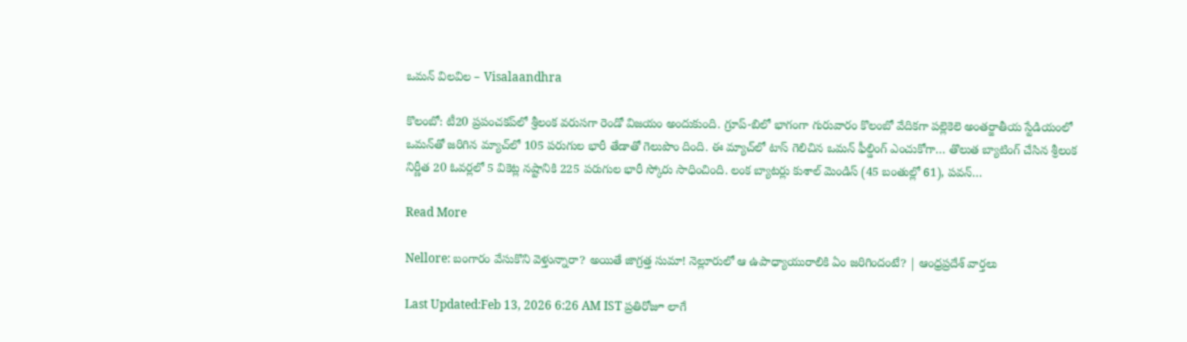ఒమన్ విలవిల – Visalaandhra

కొలంబో: టీ20 ప్రపంచకప్‌లో శ్రీలంక వరుసగా రెండో విజయం అందుకుంది. గ్రూప్-బిలో భాగంగా గురువారం కొలంబో వేదికగా పల్లెకెలె అంతర్జాతీయ స్టేడియంలో ఒమన్‌తో జరిగిన మ్యాచ్‌లో 105 పరుగుల భారీ తేడాతో గెలుపొం దింది. ఈ మ్యాచ్‌లో టాస్ గెలిచిన ఒమన్ ఫీల్డింగ్ ఎంచుకోగా… తొలుత బ్యాటింగ్ చేసిన శ్రీలంక నిర్ణీత 20 ఓవర్లలో 5 వికెట్ల నష్టానికి 225 పరుగుల భారీ స్కోరు సాధించింది. లంక బ్యాటర్లు కుశాల్ మెండిస్ (45 బంతుల్లో 61), పవన్…

Read More

Nellore: బంగారం వేసుకొని వెళ్తున్నారా? అయితే జాగ్రత్త సుమా! నెల్లూరులో ఆ ఉపాధ్యాయురాలికి ఏం జరిగిందంటే? | ఆంధ్రప్రదేశ్ వార్తలు

Last Updated:Feb 13, 2026 6:26 AM IST ప్రతిరోజూ లాగే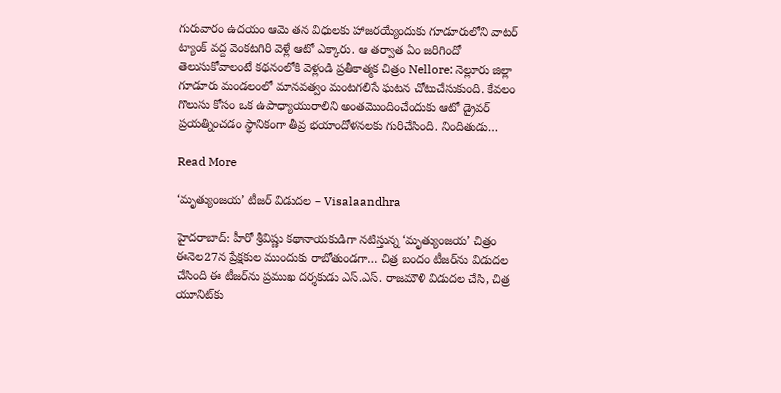గురువారం ఉదయం ఆమె తన విధులకు హాజరయ్యేందుకు గూడూరులోని వాటర్ ట్యాంక్ వద్ద వెంకటగిరి వెళ్లే ఆటో ఎక్కారు. ఆ తర్వాత ఏం జరిగిందో తెలుసుకోవాలంటే కథనంలోకి వెళ్లండి ప్రతీకాత్మక చిత్రం Nellore: నెల్లూరు జిల్లా గూడూరు మండలంలో మానవత్వం మంటగలిసే ఘటన చోటుచేసుకుంది. కేవలం గొలుసు కోసం ఒక ఉపాధ్యాయురాలిని అంతమొందించేందుకు ఆటో డ్రైవర్ ప్రయత్నించడం స్థానికంగా తీవ్ర భయాందోళనలకు గురిచేసింది. నిందితుడు…

Read More

‘మృత్యుంజయ’ టీజర్ విడుదల – Visalaandhra

హైదరాబాద్: హీరో శ్రీవిష్ణు కథానాయకుడిగా నటిస్తున్న ‘మృత్యుంజయ’ చిత్రం ఈనెల27న ప్రేక్షకుల ముందుకు రాబోతుండగా… చిత్ర బందం టీజర్‌ను విడుదల చేసింది ఈ టీజర్‌ను ప్రముఖ దర్శకుడు ఎస్.ఎస్. రాజమౌళి విడుదల చేసి, చిత్ర యూనిట్‌కు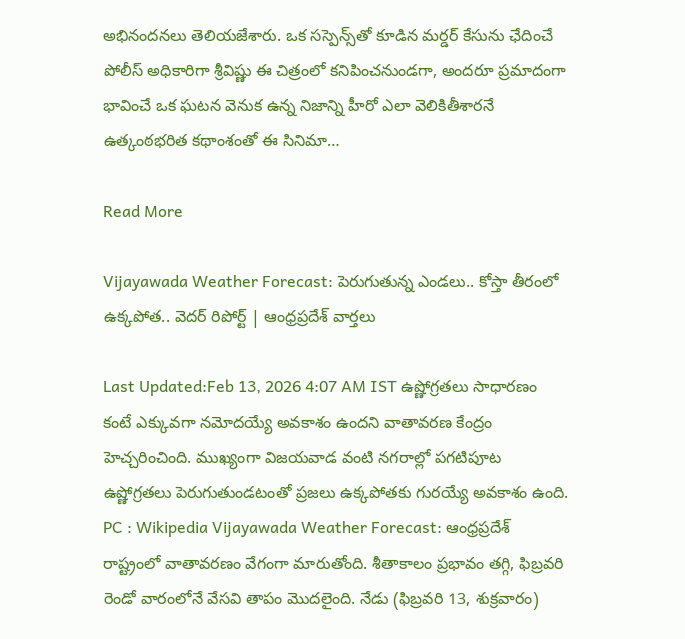అభినందనలు తెలియజేశారు. ఒక సస్పెన్స్‌తో కూడిన మర్డర్ కేసును ఛేదించే పోలీస్ అధికారిగా శ్రీవిష్ణు ఈ చిత్రంలో కనిపించనుండగా, అందరూ ప్రమాదంగా భావించే ఒక ఘటన వెనుక ఉన్న నిజాన్ని హీరో ఎలా వెలికితీశారనే ఉత్కంఠభరిత కథాంశంతో ఈ సినిమా…

Read More

Vijayawada Weather Forecast: పెరుగుతున్న ఎండలు.. కోస్తా తీరంలో ఉక్కపోత.. వెదర్ రిపోర్ట్ | ఆంధ్రప్రదేశ్ వార్తలు

Last Updated:Feb 13, 2026 4:07 AM IST ఉష్ణోగ్రతలు సాధారణం కంటే ఎక్కువగా నమోదయ్యే అవకాశం ఉందని వాతావరణ కేంద్రం హెచ్చరించింది. ముఖ్యంగా విజయవాడ వంటి నగరాల్లో పగటిపూట ఉష్ణోగ్రతలు పెరుగుతుండటంతో ప్రజలు ఉక్కపోతకు గురయ్యే అవకాశం ఉంది. PC : Wikipedia Vijayawada Weather Forecast: ఆంధ్రప్రదేశ్ రాష్ట్రంలో వాతావరణం వేగంగా మారుతోంది. శీతాకాలం ప్రభావం తగ్గి, ఫిబ్రవరి రెండో వారంలోనే వేసవి తాపం మొదలైంది. నేడు (ఫిబ్రవరి 13, శుక్రవారం)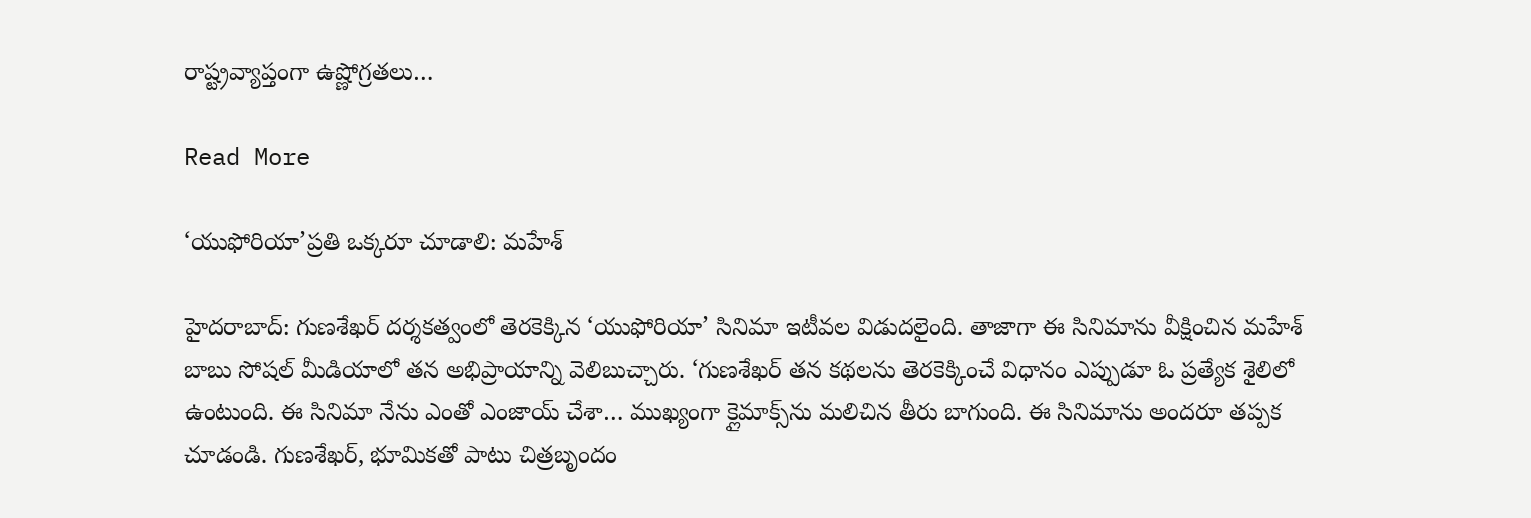రాష్ట్రవ్యాప్తంగా ఉష్ణోగ్రతలు…

Read More

‘యుఫోరియా’ప్రతి ఒక్కరూ చూడాలి: మహేశ్

హైదరాబాద్: గుణశేఖర్ దర్శకత్వంలో తెరకెక్కిన ‘యుఫోరియా’ సినిమా ఇటీవల విడుదలైంది. తాజాగా ఈ సినిమాను వీక్షించిన మహేశ్ బాబు సోషల్ మీడియాలో తన అభిప్రాయాన్ని వెలిబుచ్చారు. ‘గుణశేఖర్ తన కథలను తెరకెక్కించే విధానం ఎప్పుడూ ఓ ప్రత్యేక శైలిలో ఉంటుంది. ఈ సినిమా నేను ఎంతో ఎంజాయ్ చేశా… ముఖ్యంగా క్లైమాక్స్‌ను మలిచిన తీరు బాగుంది. ఈ సినిమాను అందరూ తప్పక చూడండి. గుణశేఖర్, భూమికతో పాటు చిత్రబృందం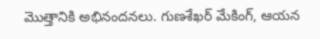మొత్తానికి అభినందనలు. గుణశేఖర్ మేకింగ్, ఆయన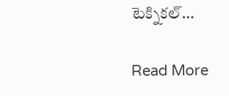టెక్నికల్…

Read More